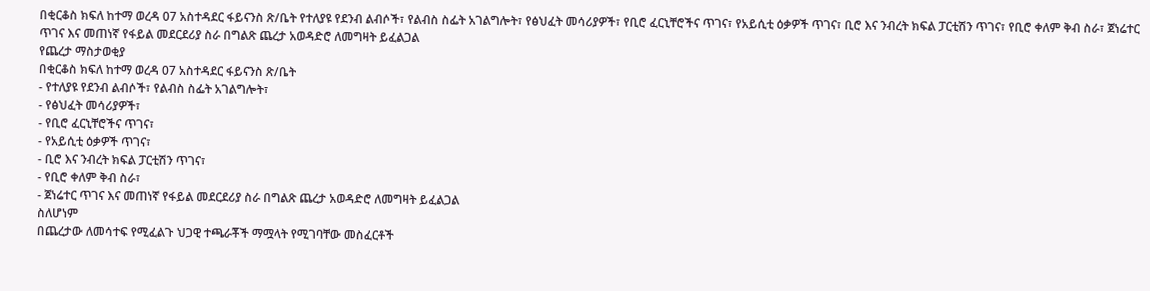በቂርቆስ ክፍለ ከተማ ወረዳ 07 አስተዳደር ፋይናንስ ጽ/ቤት የተለያዩ የደንብ ልብሶች፣ የልብስ ስፌት አገልግሎት፣ የፅህፈት መሳሪያዎች፣ የቢሮ ፈርኒቸሮችና ጥገና፣ የአይሲቲ ዕቃዎች ጥገና፣ ቢሮ እና ንብረት ክፍል ፓርቲሽን ጥገና፣ የቢሮ ቀለም ቅብ ስራ፣ ጀነሬተር ጥገና እና መጠነኛ የፋይል መደርደሪያ ስራ በግልጽ ጨረታ አወዳድሮ ለመግዛት ይፈልጋል
የጨረታ ማስታወቂያ
በቂርቆስ ክፍለ ከተማ ወረዳ 07 አስተዳደር ፋይናንስ ጽ/ቤት
- የተለያዩ የደንብ ልብሶች፣ የልብስ ስፌት አገልግሎት፣
- የፅህፈት መሳሪያዎች፣
- የቢሮ ፈርኒቸሮችና ጥገና፣
- የአይሲቲ ዕቃዎች ጥገና፣
- ቢሮ እና ንብረት ክፍል ፓርቲሽን ጥገና፣
- የቢሮ ቀለም ቅብ ስራ፣
- ጀነሬተር ጥገና እና መጠነኛ የፋይል መደርደሪያ ስራ በግልጽ ጨረታ አወዳድሮ ለመግዛት ይፈልጋል
ስለሆነም
በጨረታው ለመሳተፍ የሚፈልጉ ህጋዊ ተጫራቾች ማሟላት የሚገባቸው መስፈርቶች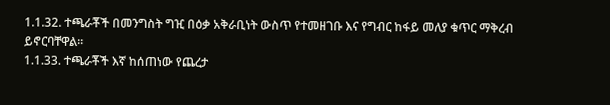1.1.32. ተጫራቾች በመንግስት ግዢ በዕቃ አቅራቢነት ውስጥ የተመዘገቡ እና የግብር ከፋይ መለያ ቁጥር ማቅረብ
ይኖርባቸዋል፡፡
1.1.33. ተጫራቾች እኛ ከሰጠነው የጨረታ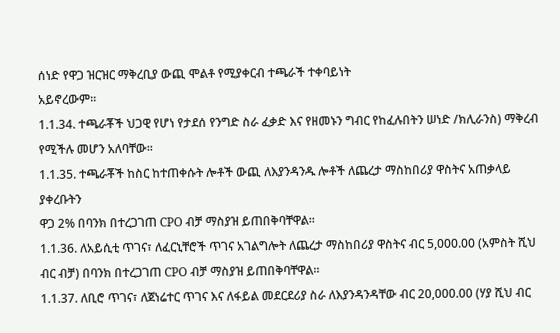ሰነድ የዋጋ ዝርዝር ማቅረቢያ ውጪ ሞልቶ የሚያቀርብ ተጫራች ተቀባይነት
አይኖረውም፡፡
1.1.34. ተጫራቾች ህጋዊ የሆነ የታደሰ የንግድ ስራ ፈቃድ እና የዘመኑን ግብር የከፈሉበትን ሠነድ /ክሊራንስ) ማቅረብ የሚችሉ መሆን አለባቸው፡፡
1.1.35. ተጫራቾች ከስር ከተጠቀሱት ሎቶች ውጪ ለእያንዳንዱ ሎቶች ለጨረታ ማስከበሪያ ዋስትና አጠቃላይ ያቀረቡትን
ዋጋ 2% በባንክ በተረጋገጠ CPO ብቻ ማስያዝ ይጠበቅባቸዋል፡፡
1.1.36. ለአይሲቲ ጥገና፣ ለፈርኒቸሮች ጥገና አገልግሎት ለጨረታ ማስከበሪያ ዋስትና ብር 5,000.00 (አምስት ሺህ ብር ብቻ) በባንክ በተረጋገጠ CPO ብቻ ማስያዝ ይጠበቅባቸዋል።
1.1.37. ለቢሮ ጥገና፣ ለጀነሬተር ጥገና እና ለፋይል መደርደሪያ ስራ ለእያንዳንዳቸው ብር 20,000.00 (ሃያ ሺህ ብር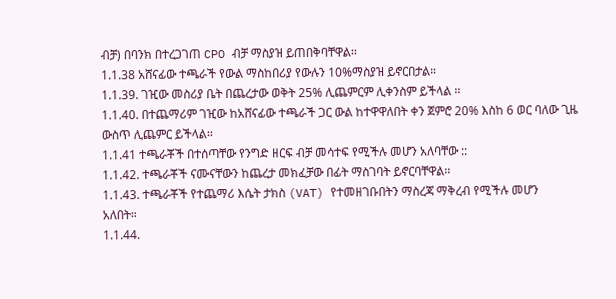ብቻ) በባንክ በተረጋገጠ CPO ብቻ ማስያዝ ይጠበቅባቸዋል፡፡
1.1.38 አሸናፊው ተጫራች የውል ማስከበሪያ የውሉን 10%ማስያዝ ይኖርበታል።
1.1.39. ገዢው መስሪያ ቤት በጨረታው ወቅት 25% ሊጨምርም ሊቀንስም ይችላል ፡፡
1.1.40. በተጨማሪም ገዢው ከአሸናፊው ተጫራች ጋር ውል ከተዋዋለበት ቀን ጀምሮ 20% እስከ 6 ወር ባለው ጊዜ ውስጥ ሊጨምር ይችላል፡፡
1.1.41 ተጫራቾች በተሰጣቸው የንግድ ዘርፍ ብቻ መሳተፍ የሚችሉ መሆን አለባቸው ::
1.1.42. ተጫራቾች ናሙናቸውን ከጨረታ መክፈቻው በፊት ማስገባት ይኖርባቸዋል፡፡
1.1.43. ተጫራቾች የተጨማሪ እሴት ታክስ (VAT) የተመዘገቡበትን ማስረጃ ማቅረብ የሚችሉ መሆን
አለበት።
1.1.44.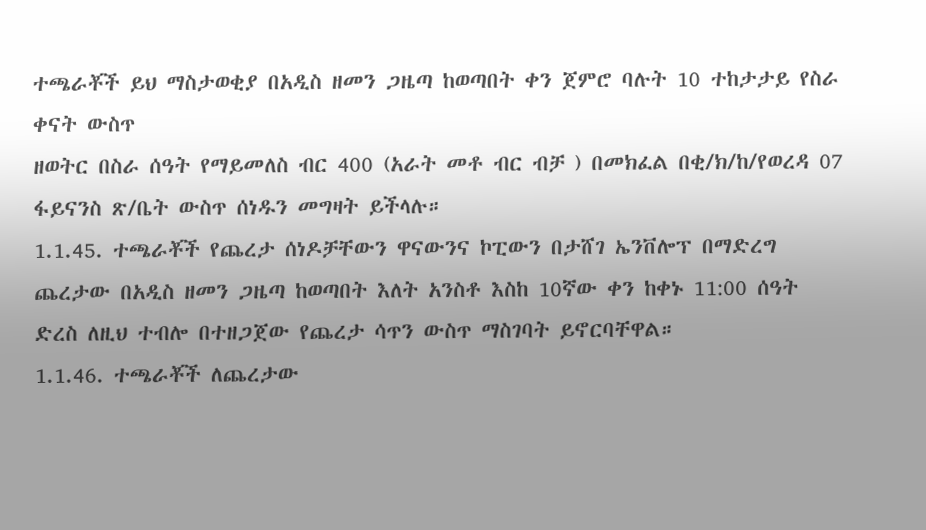ተጫራቾች ይህ ማስታወቂያ በአዲስ ዘመን ጋዜጣ ከወጣበት ቀን ጀምሮ ባሉት 10 ተከታታይ የስራ ቀናት ውስጥ
ዘወትር በስራ ሰዓት የማይመለስ ብር 400 (አራት መቶ ብር ብቻ ) በመክፈል በቂ/ክ/ከ/የወረዳ 07 ፋይናንስ ጽ/ቤት ውስጥ ሰነዱን መግዛት ይችላሉ።
1.1.45. ተጫራቾች የጨረታ ሰነዶቻቸውን ዋናውንና ኮፒውን በታሸገ ኤንቨሎፕ በማድረግ ጨረታው በአዲስ ዘመን ጋዜጣ ከወጣበት እለት አንስቶ እስከ 10ኛው ቀን ከቀኑ 11:00 ሰዓት ድረስ ለዚህ ተብሎ በተዘጋጀው የጨረታ ሳጥን ውስጥ ማስገባት ይኖርባቸዋል።
1.1.46. ተጫራቾች ለጨረታው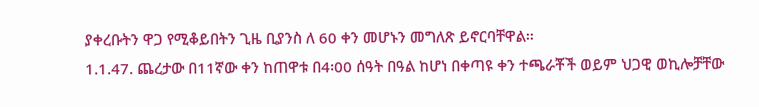ያቀረቡትን ዋጋ የሚቆይበትን ጊዜ ቢያንስ ለ 60 ቀን መሆኑን መግለጽ ይኖርባቸዋል፡፡
1.1.47. ጨረታው በ11ኛው ቀን ከጠዋቱ በ4፡00 ሰዓት በዓል ከሆነ በቀጣዩ ቀን ተጫራቾች ወይም ህጋዊ ወኪሎቻቸው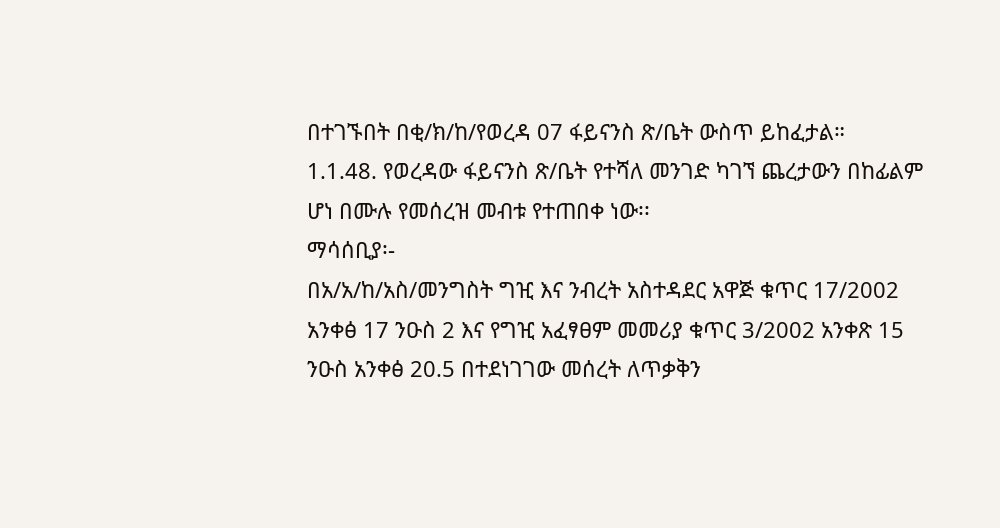በተገኙበት በቂ/ክ/ከ/የወረዳ 07 ፋይናንስ ጽ/ቤት ውስጥ ይከፈታል።
1.1.48. የወረዳው ፋይናንስ ጽ/ቤት የተሻለ መንገድ ካገኘ ጨረታውን በከፊልም ሆነ በሙሉ የመሰረዝ መብቱ የተጠበቀ ነው፡፡
ማሳሰቢያ፡-
በአ/አ/ከ/አስ/መንግስት ግዢ እና ንብረት አስተዳደር አዋጅ ቁጥር 17/2002 አንቀፅ 17 ንዑስ 2 እና የግዢ አፈፃፀም መመሪያ ቁጥር 3/2002 አንቀጽ 15 ንዑስ አንቀፅ 20.5 በተደነገገው መሰረት ለጥቃቅን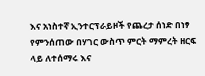እና አነስተኛ ኢንተርፕራይዞች የጨረታ ሰነድ በነፃ የምንሰጠው በሃገር ውስጥ ምርት ማምረት ዘርፍ ላይ ለተሰማሩ እና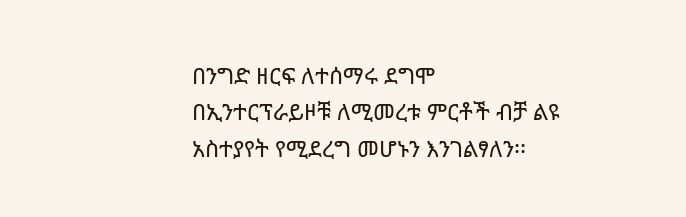በንግድ ዘርፍ ለተሰማሩ ደግሞ በኢንተርፕራይዞቹ ለሚመረቱ ምርቶች ብቻ ልዩ አስተያየት የሚደረግ መሆኑን እንገልፃለን፡፡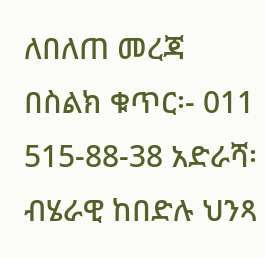ለበለጠ መረጃ በስልክ ቁጥር፡- 011 515-88-38 አድራሻ፡ ብሄራዊ ከበድሉ ህንጻ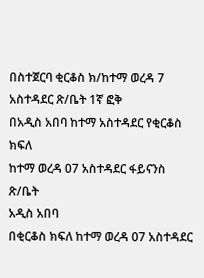በስተጀርባ ቂርቆስ ክ/ከተማ ወረዳ 7 አስተዳደር ጽ/ቤት 1ኛ ፎቅ
በአዲስ አበባ ከተማ አስተዳደር የቂርቆስ ክፍለ
ከተማ ወረዳ 07 አስተዳደር ፋይናንስ ጽ/ቤት
አዲስ አበባ
በቂርቆስ ክፍለ ከተማ ወረዳ 07 አስተዳደር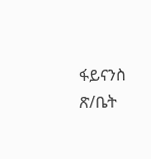ፋይናንስ ጽ/ቤት